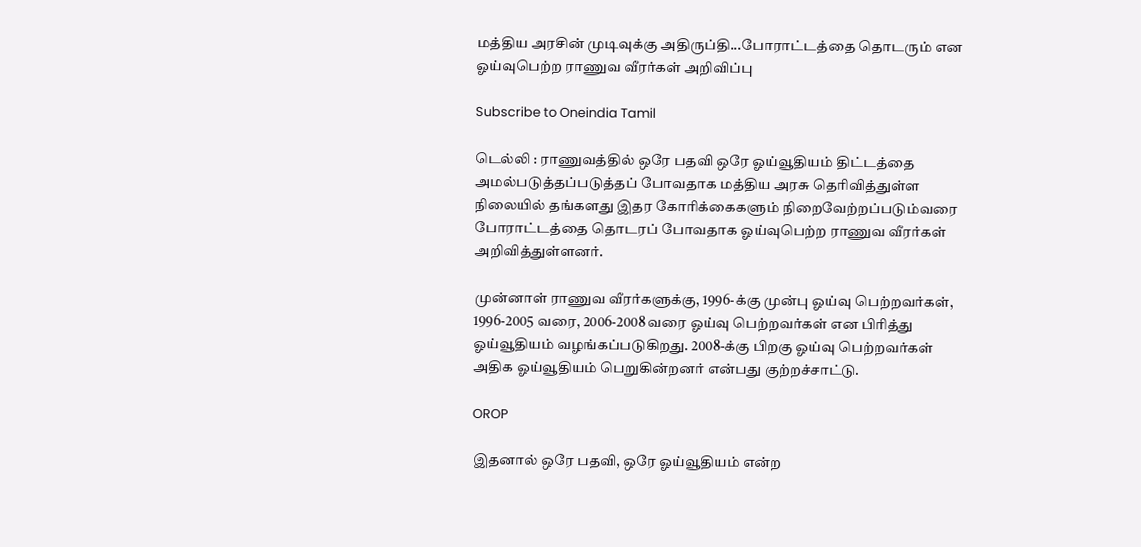மத்திய அரசின் முடிவுக்கு அதிருப்தி...போராட்டத்தை தொடரும் என ஓய்வுபெற்ற ராணுவ வீரர்கள் அறிவிப்பு

Subscribe to Oneindia Tamil

டெல்லி : ராணுவத்தில் ஒரே பதவி ஒரே ஓய்வூதியம் திட்டத்தை அமல்படுத்தப்படுத்தப் போவதாக மத்திய அரசு தெரிவித்துள்ள நிலையில் தங்களது இதர கோரிக்கைகளும் நிறைவேற்றப்படும்வரை போராட்டத்தை தொடரப் போவதாக ஓய்வுபெற்ற ராணுவ வீரர்கள் அறிவித்துள்ளனர்.

முன்னாள் ராணுவ வீரர்களுக்கு, 1996-க்கு முன்பு ஓய்வு பெற்றவர்கள், 1996-2005 வரை, 2006-2008 வரை ஓய்வு பெற்றவர்கள் என பிரித்து ஓய்வூதியம் வழங்கப்படுகிறது. 2008-க்கு பிறகு ஓய்வு பெற்றவர்கள் அதிக ஓய்வூதியம் பெறுகின்றனர் என்பது குற்றச்சாட்டு.

OROP

இதனால் ஒரே பதவி, ஒரே ஓய்வூதியம் என்ற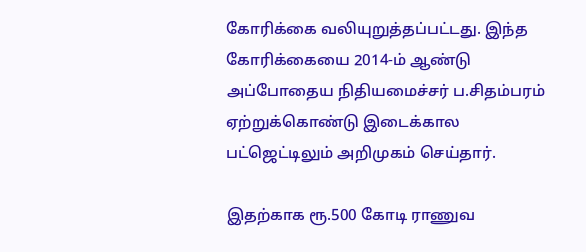கோரிக்கை வலியுறுத்தப்பட்டது. இந்த கோரிக்கையை 2014-ம் ஆண்டு அப்போதைய நிதியமைச்சர் ப.சிதம்பரம் ஏற்றுக்கொண்டு இடைக்கால பட்ஜெட்டிலும் அறிமுகம் செய்தார்.

இதற்காக ரூ.500 கோடி ராணுவ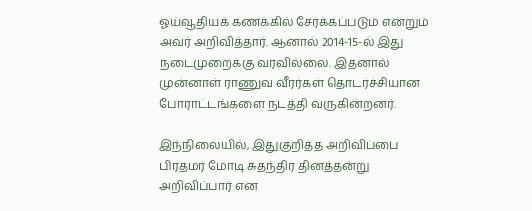ஓய்வூதியக் கணக்கில் சேர்க்கப்படும் என்றும் அவர் அறிவித்தார். ஆனால் 2014-15-ல் இது நடைமுறைக்கு வரவில்லை. இதனால் முன்னாள் ராணுவ வீரர்கள் தொடர்ச்சியான போராட்டங்களை நடத்தி வருகின்றனர்.

இந்நிலையில், இதுகுறித்த அறிவிப்பை பிரதமர் மோடி சுதந்திர தினத்தன்று அறிவிப்பார் என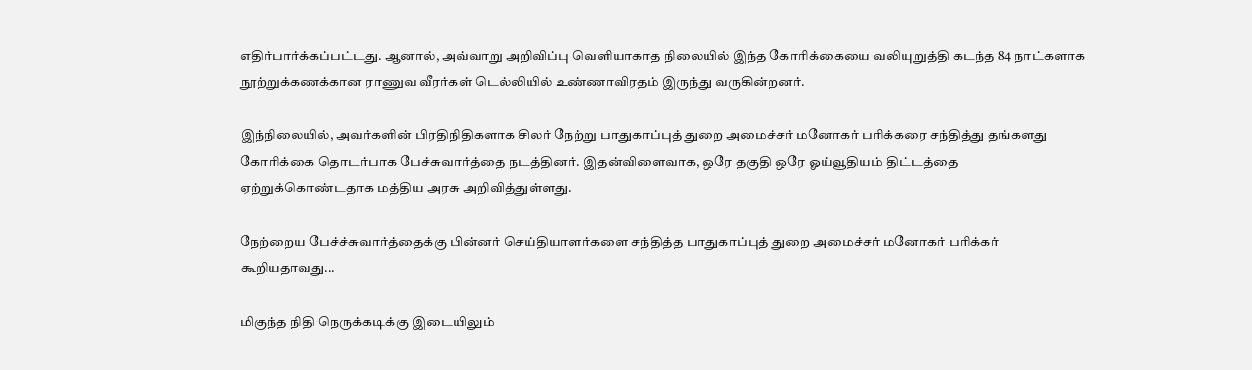எதிர்பார்க்கப்பட்டது. ஆனால், அவ்வாறு அறிவிப்பு வெளியாகாத நிலையில் இந்த கோரிக்கையை வலியுறுத்தி கடந்த 84 நாட்களாக நூற்றுக்கணக்கான ராணுவ வீரர்கள் டெல்லியில் உண்ணாவிரதம் இருந்து வருகின்றனர்.

இந்நிலையில், அவர்களின் பிரதிநிதிகளாக சிலர் நேற்று பாதுகாப்புத் துறை அமைச்சர் மனோகர் பரிக்கரை சந்தித்து தங்களது கோரிக்கை தொடர்பாக பேச்சுவார்த்தை நடத்தினர். இதன்விளைவாக, ஒரே தகுதி ஒரே ஓய்வூதியம் திட்டத்தை ஏற்றுக்கொண்டதாக மத்திய அரசு அறிவித்துள்ளது.

நேற்றைய பேச்ச்சுவார்த்தைக்கு பின்னர் செய்தியாளர்களை சந்தித்த பாதுகாப்புத் துறை அமைச்சர் மனோகர் பரிக்கர் கூறியதாவது...

மிகுந்த நிதி நெருக்கடிக்கு இடையிலும்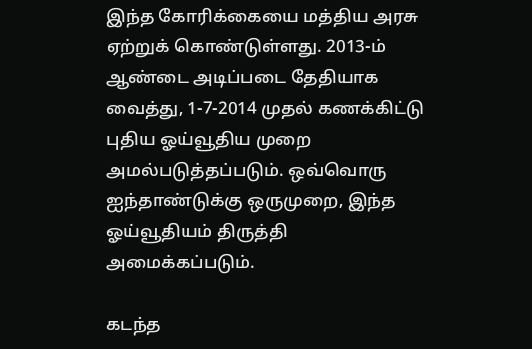இந்த கோரிக்கையை மத்திய அரசு ஏற்றுக் கொண்டுள்ளது. 2013-ம் ஆண்டை அடிப்படை தேதியாக வைத்து, 1-7-2014 முதல் கணக்கிட்டு புதிய ஓய்வூதிய முறை அமல்படுத்தப்படும். ஒவ்வொரு ஐந்தாண்டுக்கு ஒருமுறை, இந்த ஓய்வூதியம் திருத்தி அமைக்கப்படும்.

கடந்த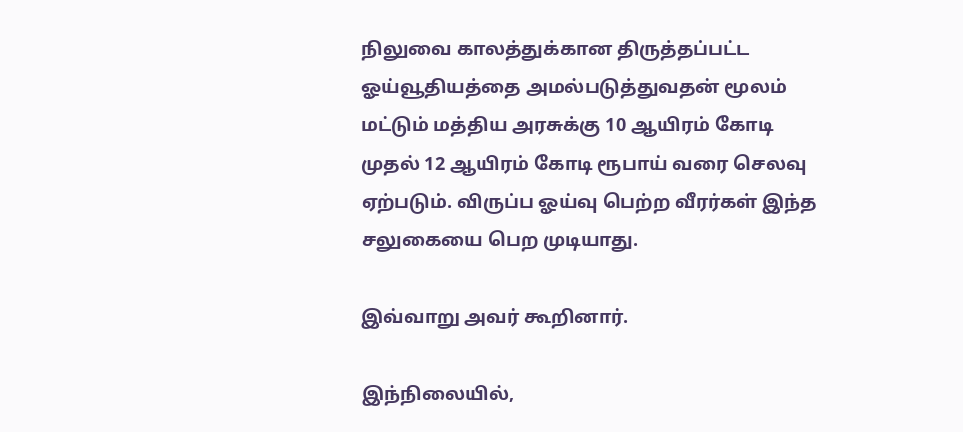நிலுவை காலத்துக்கான திருத்தப்பட்ட ஓய்வூதியத்தை அமல்படுத்துவதன் மூலம் மட்டும் மத்திய அரசுக்கு 10 ஆயிரம் கோடி முதல் 12 ஆயிரம் கோடி ரூபாய் வரை செலவு ஏற்படும். விருப்ப ஓய்வு பெற்ற வீரர்கள் இந்த சலுகையை பெற முடியாது.

இவ்வாறு அவர் கூறினார்.

இந்நிலையில்,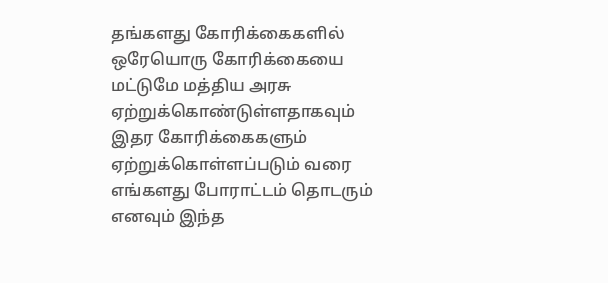தங்களது கோரிக்கைகளில் ஒரேயொரு கோரிக்கையை மட்டுமே மத்திய அரசு ஏற்றுக்கொண்டுள்ளதாகவும் இதர கோரிக்கைகளும் ஏற்றுக்கொள்ளப்படும் வரை எங்களது போராட்டம் தொடரும் எனவும் இந்த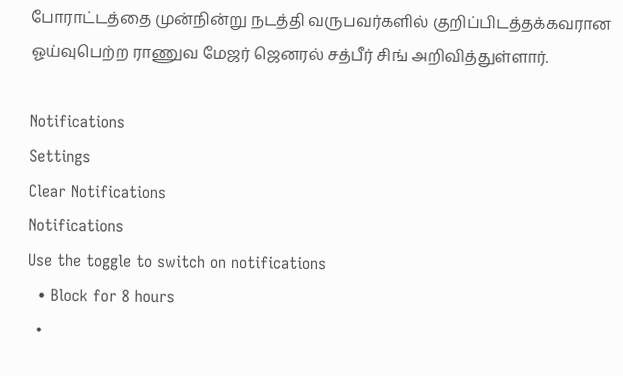போராட்டத்தை முன்நின்று நடத்தி வருபவர்களில் குறிப்பிடத்தக்கவரான ஓய்வுபெற்ற ராணுவ மேஜர் ஜெனரல் சத்பீர் சிங் அறிவித்துள்ளார்.

Notifications
Settings
Clear Notifications
Notifications
Use the toggle to switch on notifications
  • Block for 8 hours
  •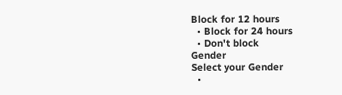Block for 12 hours
  • Block for 24 hours
  • Don't block
Gender
Select your Gender
  •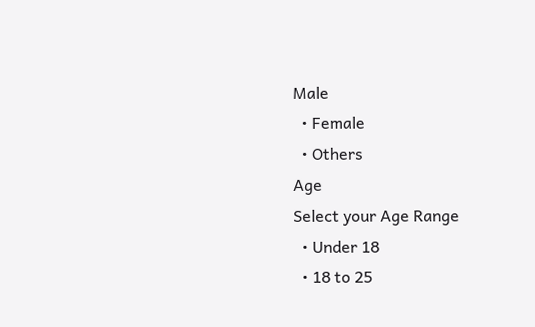Male
  • Female
  • Others
Age
Select your Age Range
  • Under 18
  • 18 to 25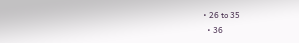• 26 to 35
  • 36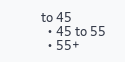to 45
  • 45 to 55
  • 55+